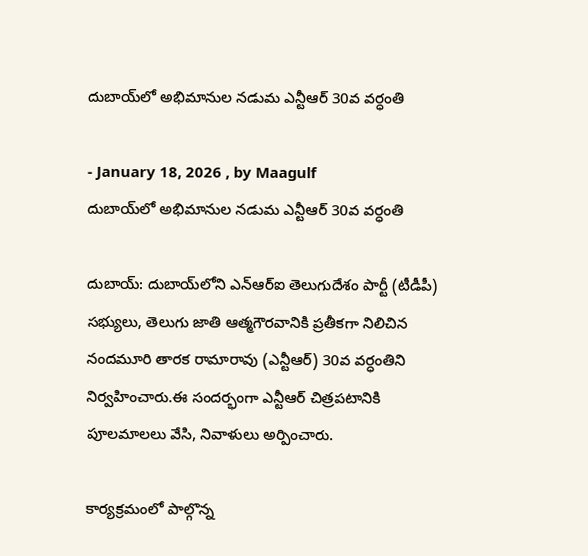దుబాయ్‌లో అభిమానుల నడుమ ఎన్టీఆర్ 30వ వర్ధంతి

- January 18, 2026 , by Maagulf
దుబాయ్‌లో అభిమానుల నడుమ ఎన్టీఆర్ 30వ వర్ధంతి

దుబాయ్‌: దుబాయ్‌లోని ఎన్‌ఆర్‌ఐ తెలుగుదేశం పార్టీ (టీడీపీ) సభ్యులు, తెలుగు జాతి ఆత్మగౌరవానికి ప్రతీకగా నిలిచిన నందమూరి తారక రామారావు (ఎన్టీఆర్) 30వ వర్ధంతిని నిర్వహించారు.ఈ సందర్భంగా ఎన్టీఆర్ చిత్రపటానికి పూలమాలలు వేసి, నివాళులు అర్పించారు.

కార్యక్రమంలో పాల్గొన్న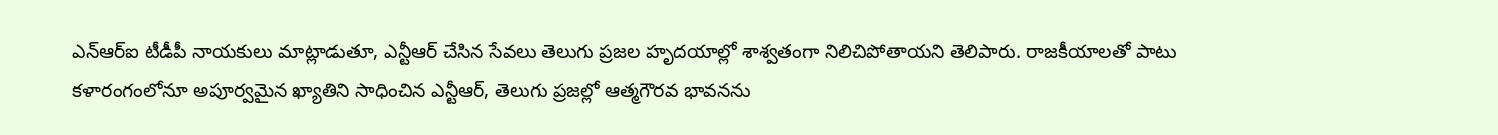ఎన్‌ఆర్‌ఐ టీడీపీ నాయకులు మాట్లాడుతూ, ఎన్టీఆర్ చేసిన సేవలు తెలుగు ప్రజల హృదయాల్లో శాశ్వతంగా నిలిచిపోతాయని తెలిపారు. రాజకీయాలతో పాటు కళారంగంలోనూ అపూర్వమైన ఖ్యాతిని సాధించిన ఎన్టీఆర్, తెలుగు ప్రజల్లో ఆత్మగౌరవ భావనను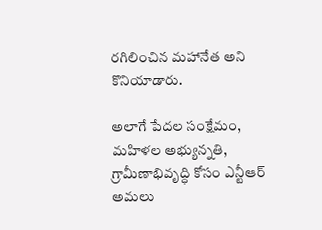రగిలించిన మహానేత అని కొనియాడారు.

అలాగే పేదల సంక్షేమం, మహిళల అభ్యున్నతి, గ్రామీణాభివృద్ధి కోసం ఎన్టీఆర్ అమలు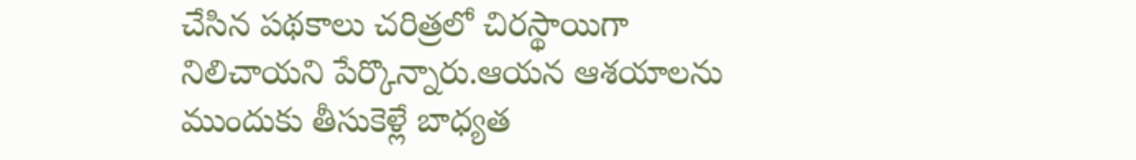చేసిన పథకాలు చరిత్రలో చిరస్థాయిగా నిలిచాయని పేర్కొన్నారు.ఆయన ఆశయాలను ముందుకు తీసుకెళ్లే బాధ్యత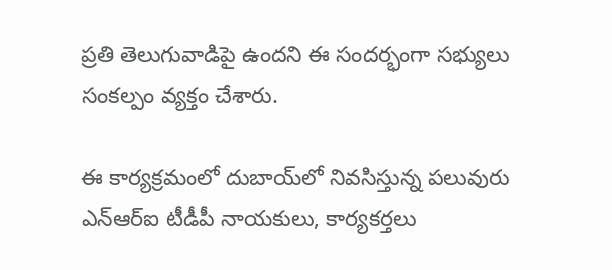ప్రతి తెలుగువాడిపై ఉందని ఈ సందర్భంగా సభ్యులు సంకల్పం వ్యక్తం చేశారు.

ఈ కార్యక్రమంలో దుబాయ్‌లో నివసిస్తున్న పలువురు ఎన్‌ఆర్‌ఐ టీడీపీ నాయకులు, కార్యకర్తలు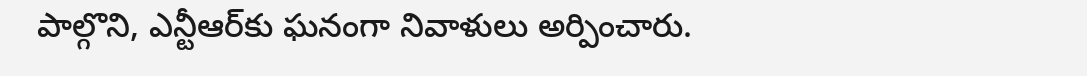పాల్గొని, ఎన్టీఆర్‌కు ఘనంగా నివాళులు అర్పించారు.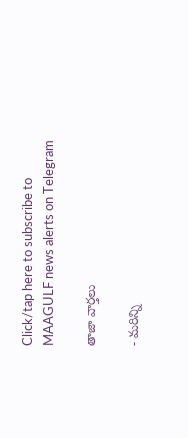Click/tap here to subscribe to MAAGULF news alerts on Telegram

తాజా వార్తలు

- మరిన్ని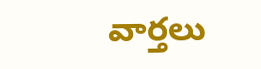వార్తలు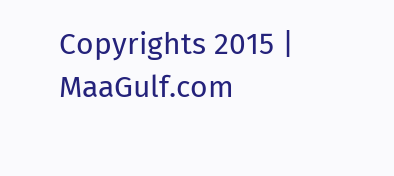Copyrights 2015 | MaaGulf.com